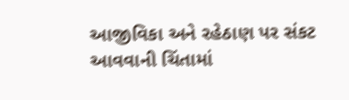આજીવિકા અને રહેઠાણ પર સંકટ આવવાની ચિંતામાં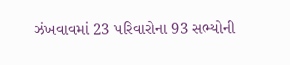ઝંખવાવમાં 23 પરિવારોના 93 સભ્યોની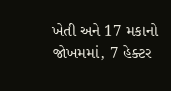ખેતી અને 17 મકાનો જોખમમાં, 7 હેક્ટર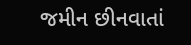જમીન છીનવાતાં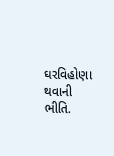ઘરવિહોણા થવાની ભીતિ.